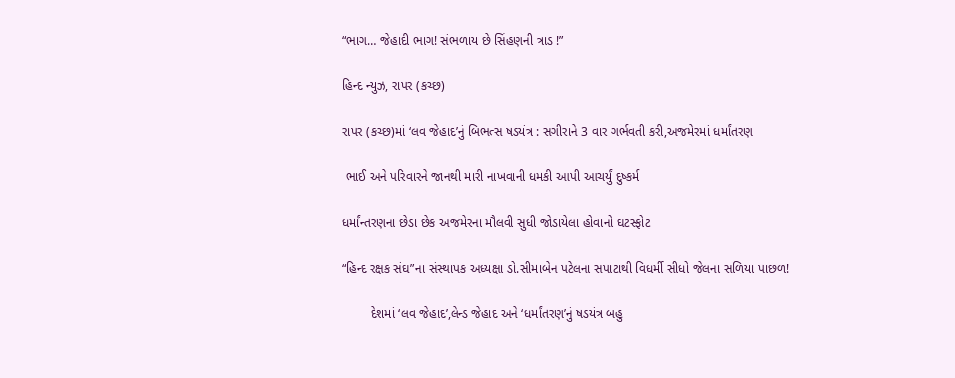“ભાગ… જેહાદી ભાગ! સંભળાય છે સિંહણની ત્રાડ !”

હિન્દ ન્યુઝ, રાપર (કચ્છ)

રાપર (કચ્છ)માં ‘લવ જેહાદ’નું બિભત્સ ષડયંત્ર : સગીરાને 3 વાર ગર્ભવતી કરી,અજમેરમાં ધર્માંતરણ

 ભાઈ અને પરિવારને જાનથી મારી નાખવાની ધમકી આપી આચર્યું દુષ્કર્મ

ધર્માંન્તરણના છેડા છેક અજમેરના મૌલવી સુધી જોડાયેલા હોવાનો ઘટસ્ફોટ

“હિન્દ રક્ષક સંઘ”ના સંસ્થાપક અધ્યક્ષા ડો.સીમાબેન પટેલના સપાટાથી વિધર્મી સીધો જેલના સળિયા પાછળ!

        દેશમાં ‘લવ જેહાદ’,લેન્ડ જેહાદ અને ‘ધર્માંતરણ’નું ષડયંત્ર બહુ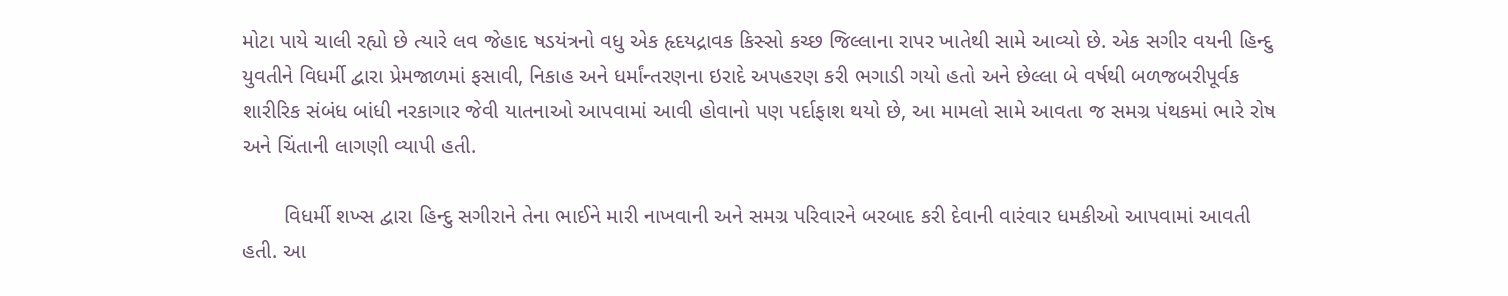મોટા પાયે ચાલી રહ્યો છે ત્યારે લવ જેહાદ ષડયંત્રનો વધુ એક હૃદયદ્રાવક કિસ્સો કચ્છ જિલ્લાના રાપર ખાતેથી સામે આવ્યો છે. એક સગીર વયની હિન્દુ યુવતીને વિધર્મી દ્વારા પ્રેમજાળમાં ફસાવી, નિકાહ અને ધર્માંન્તરણના ઇરાદે અપહરણ કરી ભગાડી ગયો હતો અને છેલ્લા બે વર્ષથી બળજબરીપૂર્વક શારીરિક સંબંધ બાંધી નરકાગાર જેવી યાતનાઓ આપવામાં આવી હોવાનો પણ પર્દાફાશ થયો છે, આ મામલો સામે આવતા જ સમગ્ર પંથકમાં ભારે રોષ અને ચિંતાની લાગણી વ્યાપી હતી.

       વિધર્મી શખ્સ દ્વારા હિન્દુ સગીરાને તેના ભાઈને મારી નાખવાની અને સમગ્ર પરિવારને બરબાદ કરી દેવાની વારંવાર ધમકીઓ આપવામાં આવતી હતી. આ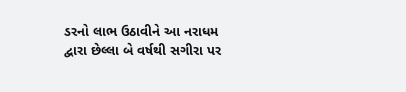ડરનો લાભ ઉઠાવીને આ નરાધમ દ્વારા છેલ્લા બે વર્ષથી સગીરા પર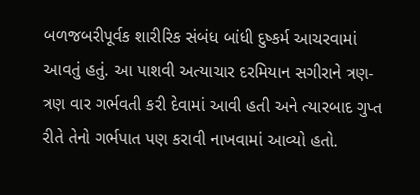બળજબરીપૂર્વક શારીરિક સંબંધ બાંધી દુષ્કર્મ આચરવામાં આવતું હતું. આ પાશવી અત્યાચાર દરમિયાન સગીરાને ત્રણ-ત્રણ વાર ગર્ભવતી કરી દેવામાં આવી હતી અને ત્યારબાદ ગુપ્ત રીતે તેનો ગર્ભપાત પણ કરાવી નાખવામાં આવ્યો હતો.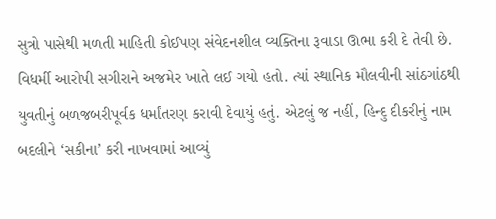સુત્રો પાસેથી મળતી માહિતી કોઈપણ સંવેદનશીલ વ્યક્તિના રૂવાડા ઊભા કરી દે તેવી છે. વિધર્મી આરોપી સગીરાને અજમેર ખાતે લઈ ગયો હતો. ત્યાં સ્થાનિક મૌલવીની સાંઠગાંઠથી યુવતીનું બળજબરીપૂર્વક ધર્માંતરણ કરાવી દેવાયું હતું. એટલું જ નહીં, હિન્દુ દીકરીનું નામ બદલીને ‘સકીના’ કરી નાખવામાં આવ્યું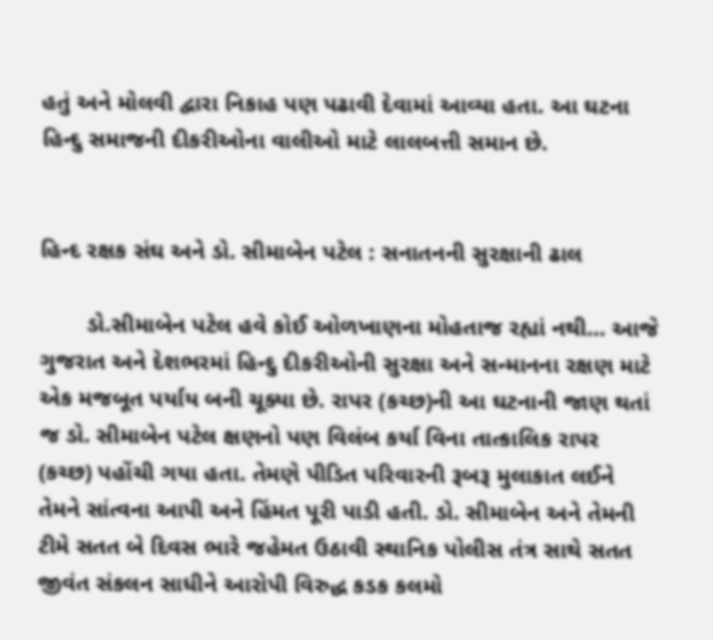હતું અને મોલવી દ્વારા નિકાહ પણ પઢાવી દેવામાં આવ્યા હતા. આ ઘટના હિન્દુ સમાજની દીકરીઓના વાલીઓ માટે લાલબત્તી સમાન છે.


હિન્દ રક્ષક સંઘ અને ડો. સીમાબેન પટેલ : સનાતનની સુરક્ષાની ઢાલ

       ડો.સીમાબેન પટેલ હવે કોઈ ઓળખાણના મોહતાજ રહ્યાં નથી… આજે ગુજરાત અને દેશભરમાં હિન્દુ દીકરીઓની સુરક્ષા અને સન્માનના રક્ષણ માટે એક મજબૂત પર્યાય બની ચૂક્યા છે. રાપર (કચ્છ)ની આ ઘટનાની જાણ થતાં જ ડો. સીમાબેન પટેલ ક્ષણનો પણ વિલંબ કર્યા વિના તાત્કાલિક રાપર (કચ્છ) પહોંચી ગયા હતા. તેમણે પીડિત પરિવારની રૂબરૂ મુલાકાત લઈને તેમને સાંત્વના આપી અને હિંમત પૂરી પાડી હતી. ડો. સીમાબેન અને તેમની ટીમે સતત બે દિવસ ભારે જહેમત ઉઠાવી સ્થાનિક પોલીસ તંત્ર સાથે સતત જીવંત સંકલન સાધીને આરોપી વિરુદ્ધ કડક કલમો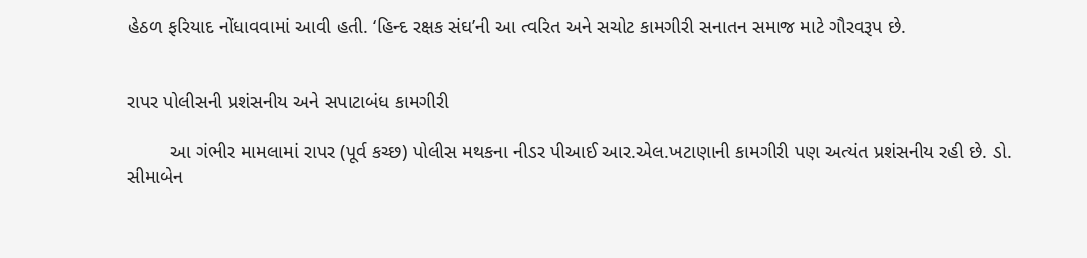હેઠળ ફરિયાદ નોંધાવવામાં આવી હતી. ‘હિન્દ રક્ષક સંઘ’ની આ ત્વરિત અને સચોટ કામગીરી સનાતન સમાજ માટે ગૌરવરૂપ છે.


રાપર પોલીસની પ્રશંસનીય અને સપાટાબંધ કામગીરી

        આ ગંભીર મામલામાં રાપર (પૂર્વ કચ્છ) પોલીસ મથકના નીડર પીઆઈ આર.એલ.ખટાણાની કામગીરી પણ અત્યંત પ્રશંસનીય રહી છે. ડો. સીમાબેન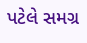પટેલે સમગ્ર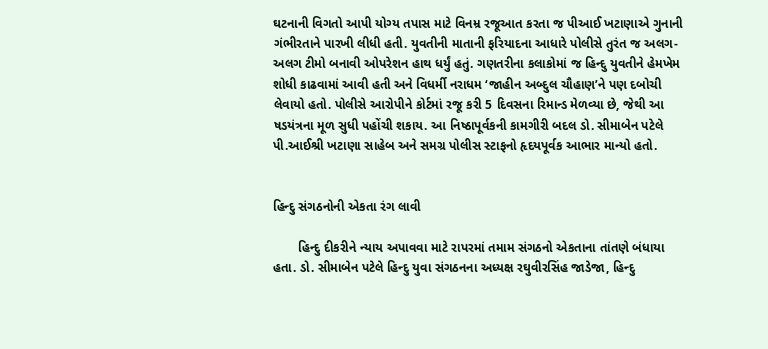ઘટનાની વિગતો આપી યોગ્ય તપાસ માટે વિનમ્ર રજૂઆત કરતા જ પીઆઈ ખટાણાએ ગુનાની ગંભીરતાને પારખી લીધી હતી. યુવતીની માતાની ફરિયાદના આધારે પોલીસે તુરંત જ અલગ-અલગ ટીમો બનાવી ઓપરેશન હાથ ધર્યું હતું. ગણતરીના કલાકોમાં જ હિન્દુ યુવતીને હેમખેમ શોધી કાઢવામાં આવી હતી અને વિધર્મી નરાધમ ‘જાહીન અબ્દુલ ચૌહાણ’ને પણ દબોચી લેવાયો હતો. પોલીસે આરોપીને કોર્ટમાં રજૂ કરી 5 દિવસના રિમાન્ડ મેળવ્યા છે, જેથી આ ષડયંત્રના મૂળ સુધી પહોંચી શકાય. આ નિષ્ઠાપૂર્વકની કામગીરી બદલ ડો. સીમાબેન પટેલે પી.આઈશ્રી ખટાણા સાહેબ અને સમગ્ર પોલીસ સ્ટાફનો હૃદયપૂર્વક આભાર માન્યો હતો.


હિન્દુ સંગઠનોની એકતા રંગ લાવી

       હિન્દુ દીકરીને ન્યાય અપાવવા માટે રાપરમાં તમામ સંગઠનો એકતાના તાંતણે બંધાયા હતા. ડો. સીમાબેન પટેલે હિન્દુ યુવા સંગઠનના અધ્યક્ષ રઘુવીરસિંહ જાડેજા, હિન્દુ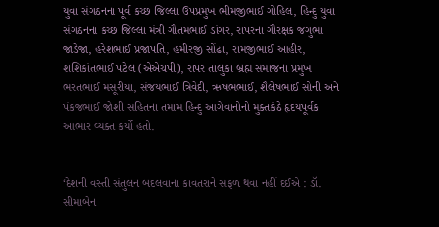યુવા સંગઠનના પૂર્વ કચ્છ જિલ્લા ઉપપ્રમુખ ભીમજીભાઈ ગોહિલ, હિન્દુ યુવા સંગઠનના કચ્છ જિલ્લા મંત્રી ગૌતમભાઈ ડાંગર, રાપરના ગૌરક્ષક જગુભા જાડેજા, હરેશભાઈ પ્રજાપતિ, હમીરજી સોંઢા, રામજીભાઈ આહીર, શશિકાંતભાઈ પટેલ (એએચપી), રાપર તાલુકા બ્રહ્મ સમાજના પ્રમુખ ભરતભાઈ મસૂરીયા, સંજયભાઈ ત્રિવેદી, ઋષભભાઈ, શૈલેષભાઈ સોની અને પંકજભાઈ જોશી સહિતના તમામ હિન્દુ આગેવાનોનો મુક્તકંઠે હૃદયપૂર્વક આભાર વ્યક્ત કર્યો હતો.


‘દેશની વસ્તી સંતુલન બદલવાના કાવતરાને સફળ થવા નહીં દઈએ : ડૉ. સીમાબેન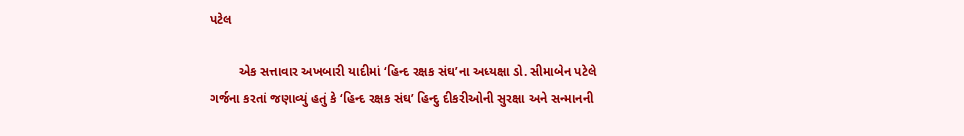પટેલ

        એક સત્તાવાર અખબારી યાદીમાં ‘હિન્દ રક્ષક સંઘ’ના અધ્યક્ષા ડો. સીમાબેન પટેલે ગર્જના કરતાં જણાવ્યું હતું કે ‘હિન્દ રક્ષક સંઘ’ હિન્દુ દીકરીઓની સુરક્ષા અને સન્માનની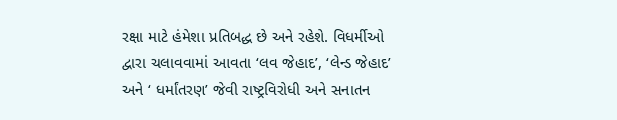રક્ષા માટે હંમેશા પ્રતિબદ્ધ છે અને રહેશે. વિધર્મીઓ દ્વારા ચલાવવામાં આવતા ‘લવ જેહાદ’, ‘લેન્ડ જેહાદ’ અને ‘ ધર્માંતરણ’ જેવી રાષ્ટ્રવિરોધી અને સનાતન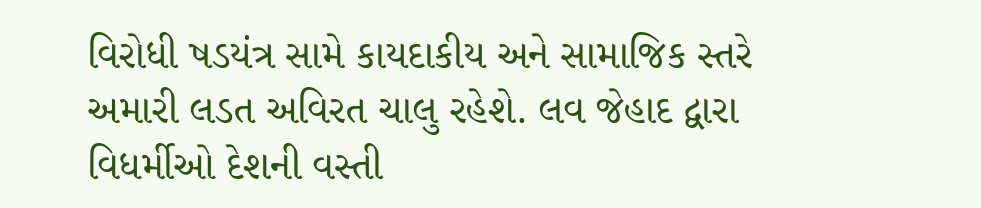વિરોધી ષડયંત્ર સામે કાયદાકીય અને સામાજિક સ્તરે અમારી લડત અવિરત ચાલુ રહેશે. લવ જેહાદ દ્વારા વિધર્મીઓ દેશની વસ્તી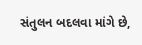સંતુલન બદલવા માંગે છે,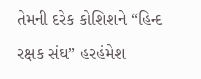તેમની દરેક કોશિશને “હિન્દ રક્ષક સંઘ” હરહંમેશ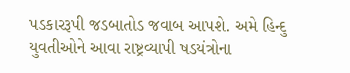પડકારરૂપી જડબાતોડ જવાબ આપશે. અમે હિન્દુ યુવતીઓને આવા રાષ્ટ્રવ્યાપી ષડયંત્રોના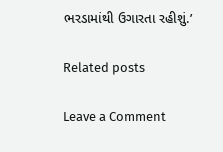ભરડામાંથી ઉગારતા રહીશું.’

Related posts

Leave a Comment